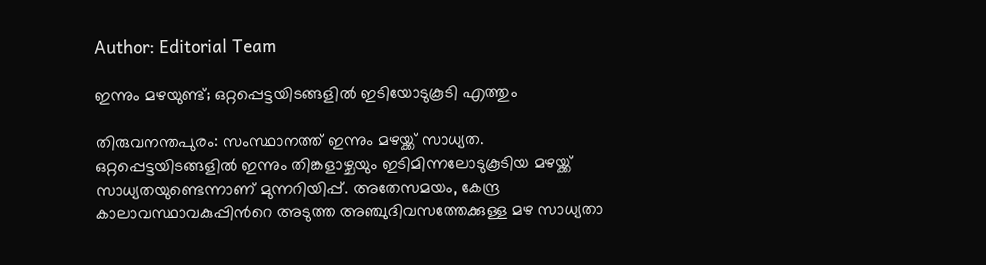Author: Editorial Team

ഇന്നും മഴയുണ്ട്; ഒറ്റപ്പെട്ടയിടങ്ങളിൽ ഇടിയോടുകൂടി എത്തും

തിരുവനന്തപുരം: സംസ്ഥാനത്ത് ഇന്നും മഴയ്ക്ക് സാധ്യത. ഒറ്റപ്പെട്ടയിടങ്ങളിൽ ഇന്നും തിങ്കളാഴ്ചയും ഇടിമിന്നലോടുകൂടിയ മഴയ്ക്ക് സാധ്യതയുണ്ടെന്നാണ് മുന്നറിയിപ്പ്. അതേസമയം, കേന്ദ്ര കാലാവസ്ഥാവകുപ്പിന്‍റെ അടുത്ത അഞ്ചുദിവസത്തേക്കുള്ള മഴ സാധ്യതാ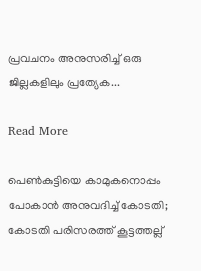പ്രവചനം അനുസരിച്ച് ഒരു ജില്ലകളിലും പ്രത്യേക...

Read More

പെൺകുട്ടിയെ കാമുകനൊപ്പം പോകാൻ അനുവദിച്ച് കോടതി; കോടതി പരിസരത്ത് കൂട്ടത്തല്ല്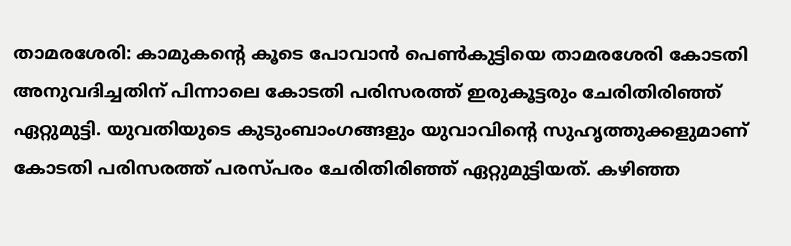താമരശേരി: കാമുകന്‍റെ കൂടെ പോവാൻ പെൺകുട്ടിയെ താമരശേരി കോടതി അനുവദിച്ചതിന് പിന്നാലെ കോടതി പരിസരത്ത് ഇരുകൂട്ടരും ചേരിതിരിഞ്ഞ് ഏറ്റുമുട്ടി. യുവതിയുടെ കുടുംബാംഗങ്ങളും യുവാവിന്‍റെ സുഹൃത്തുക്കളുമാണ് കോടതി പരിസരത്ത് പരസ്പരം ചേരിതിരിഞ്ഞ് ഏറ്റുമുട്ടിയത്. കഴിഞ്ഞ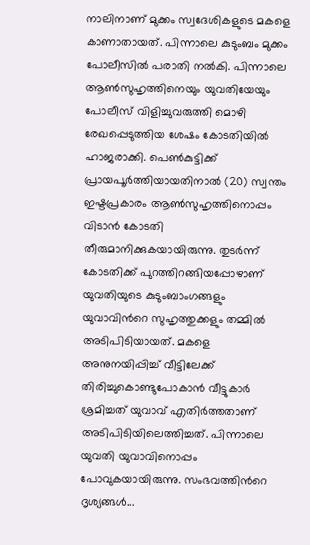നാലിനാണ് മുക്കം സ്വദേശികളുടെ മകളെ കാണാതായത്. പിന്നാലെ കുടുംബം മുക്കം പോലീസിൽ പരാതി നൽകി. പിന്നാലെ ആൺസുഹൃത്തിനെയും യുവതിയേയും പോലീസ് വിളിച്ചുവരുത്തി മൊഴി രേഖപ്പെടുത്തിയ ശേഷം കോടതിയിൽ ഹാജരാക്കി. പെൺകുട്ടിക്ക് പ്രായപൂർത്തിയായതിനാൽ (20) സ്വന്തം ഇഷ്ടപ്രകാരം ആൺസുഹൃത്തിനൊപ്പം വിടാൻ കോടതി തീരുമാനിക്കുകയായിരുന്നു. തുടർന്ന് കോടതിക്ക് പുറത്തിറങ്ങിയപ്പോഴാണ് യുവതിയുടെ കുടുംബാംഗങ്ങളും യുവാവിന്‍റെ സുഹൃത്തുക്കളും തമ്മിൽ അടിപിടിയായത്. മകളെ അനുനയിപ്പിച്ച് വീട്ടിലേക്ക് തിരിച്ചുകൊണ്ടുപോകാൻ വീട്ടുകാർ ശ്രമിച്ചത് യുവാവ് എതിർത്തതാണ് അടിപിടിയിലെത്തിച്ചത്. പിന്നാലെ യുവതി യുവാവിനൊപ്പം പോവുകയായിരുന്നു. സംഭവത്തിന്‍റെ ദൃശ്യങ്ങൾ...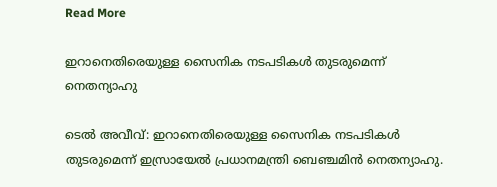Read More

ഇറാനെതിരെയുള്ള സൈനിക നടപടികൾ തുടരുമെന്ന് നെതന്യാഹു

ടെൽ അവീവ്: ഇറാനെതിരെയുള്ള സൈനിക നടപടികൾ തുടരുമെന്ന് ഇസ്രായേൽ പ്രധാനമന്ത്രി ബെഞ്ചമിൻ നെതന്യാഹു.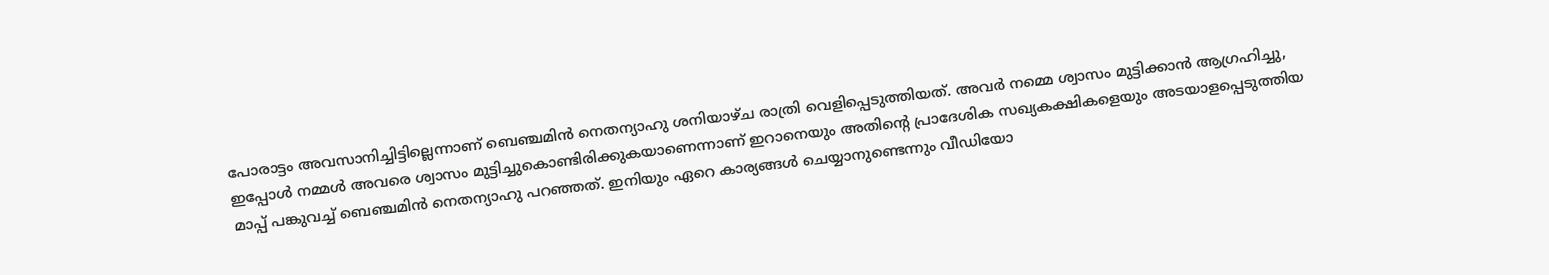പോരാട്ടം അവസാനിച്ചിട്ടില്ലെന്നാണ് ബെഞ്ചമിൻ നെതന്യാഹു ശനിയാഴ്ച രാത്രി വെളിപ്പെടുത്തിയത്. അവർ നമ്മെ ശ്വാസം മുട്ടിക്കാൻ ആഗ്രഹിച്ചു, ഇപ്പോൾ നമ്മൾ അവരെ ശ്വാസം മുട്ടിച്ചുകൊണ്ടിരിക്കുകയാണെന്നാണ് ഇറാനെയും അതിന്‍റെ പ്രാദേശിക സഖ്യകക്ഷികളെയും അടയാളപ്പെടുത്തിയ മാപ്പ് പങ്കുവച്ച് ബെഞ്ചമിൻ നെതന്യാഹു പറഞ്ഞത്. ഇനിയും ഏറെ കാര്യങ്ങൾ ചെയ്യാനുണ്ടെന്നും വീഡിയോ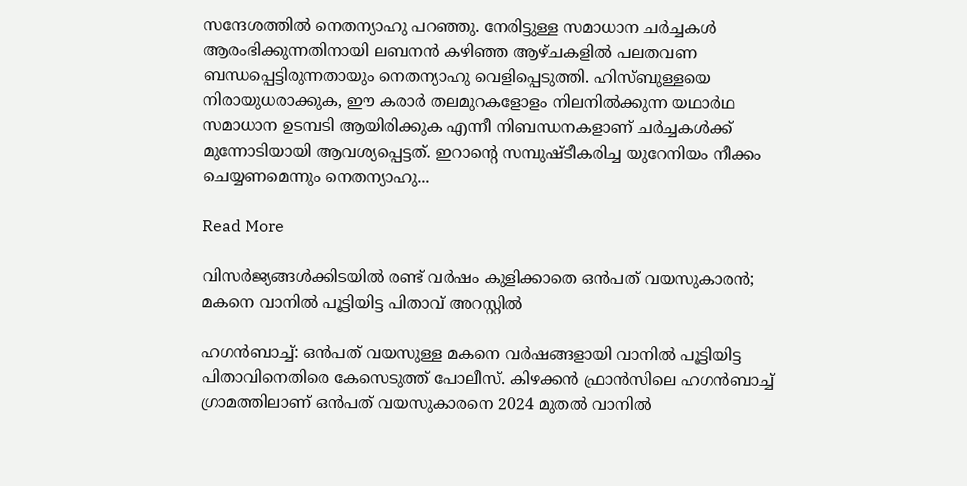സന്ദേശത്തിൽ നെതന്യാഹു പറഞ്ഞു. നേരിട്ടുള്ള സമാധാന ചർച്ചകൾ ആരംഭിക്കുന്നതിനായി ലബനൻ കഴിഞ്ഞ ആഴ്ചകളിൽ പലതവണ ബന്ധപ്പെട്ടിരുന്നതായും നെതന്യാഹു വെളിപ്പെടുത്തി. ഹിസ്ബുള്ളയെ നിരായുധരാക്കുക, ഈ കരാർ തലമുറകളോളം നിലനിൽക്കുന്ന യഥാർഥ സമാധാന ഉടമ്പടി ആയിരിക്കുക എന്നീ നിബന്ധനകളാണ് ച‍ർച്ചകൾക്ക് മുന്നോടിയായി ആവശ്യപ്പെട്ടത്. ഇറാന്‍റെ സമ്പുഷ്‌ടീകരിച്ച യുറേനിയം നീക്കം ചെയ്യണമെന്നും നെതന്യാഹു...

Read More

വിസർജ്യങ്ങൾക്കിടയിൽ രണ്ട് വർഷം കുളിക്കാതെ ഒൻപത് വയസുകാരൻ; മകനെ വാനിൽ പൂട്ടിയിട്ട പിതാവ് അറസ്റ്റിൽ

ഹഗൻബാച്ച്: ഒൻപത് വയസുള്ള മകനെ വ‍ർഷങ്ങളായി വാനിൽ പൂട്ടിയിട്ട പിതാവിനെതിരെ കേസെടുത്ത് പോലീസ്. കിഴക്കൻ ഫ്രാൻസിലെ ഹഗൻബാച്ച് ഗ്രാമത്തിലാണ് ഒൻപത് വയസുകാരനെ 2024 മുതൽ വാനിൽ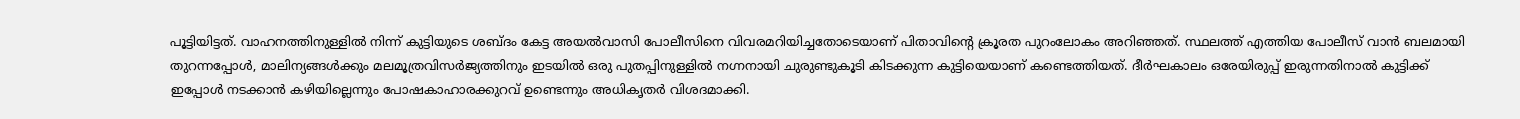പൂട്ടിയിട്ടത്. വാഹനത്തിനുള്ളിൽ നിന്ന് കുട്ടിയുടെ ശബ്ദം കേട്ട അയൽവാസി പോലീസിനെ വിവരമറിയിച്ചതോടെയാണ് പിതാവിന്‍റെ ക്രൂരത പുറംലോകം അറിഞ്ഞത്. സ്ഥലത്ത് എത്തിയ പോലീസ് വാൻ ബലമായി തുറന്നപ്പോൾ, മാലിന്യങ്ങൾക്കും മലമൂത്രവിസർജ്യത്തിനും ഇടയിൽ ഒരു പുതപ്പിനുള്ളിൽ നഗ്നനായി ചുരുണ്ടുകൂടി കിടക്കുന്ന കുട്ടിയെയാണ് കണ്ടെത്തിയത്. ദീർഘകാലം ഒരേയിരുപ്പ് ഇരുന്നതിനാൽ കുട്ടിക്ക് ഇപ്പോൾ നടക്കാൻ കഴിയില്ലെന്നും പോഷകാഹാരക്കുറവ് ഉണ്ടെന്നും അധികൃതർ വിശദമാക്കി.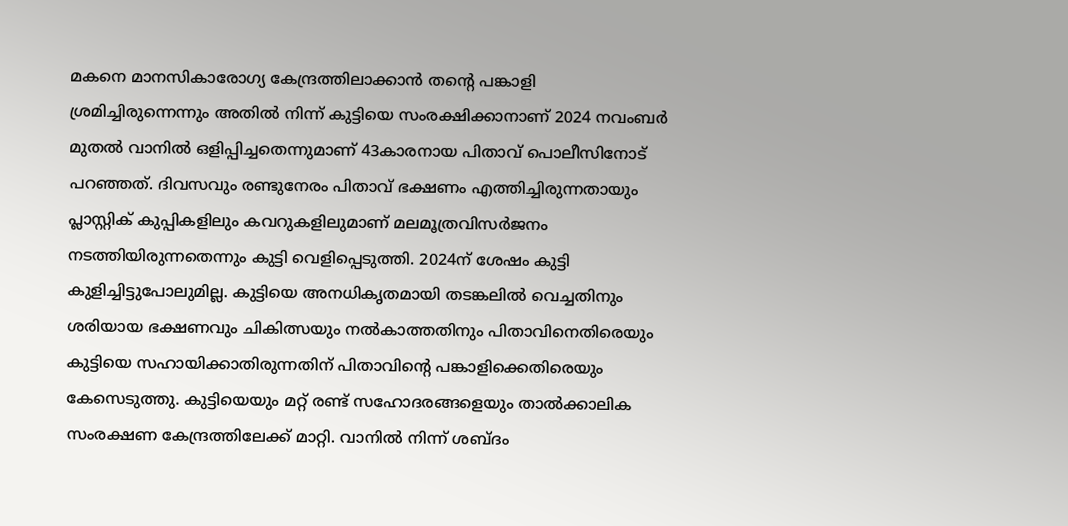മകനെ മാനസികാരോഗ്യ കേന്ദ്രത്തിലാക്കാൻ തന്‍റെ പങ്കാളി ശ്രമിച്ചിരുന്നെന്നും അതിൽ നിന്ന് കുട്ടിയെ സംരക്ഷിക്കാനാണ് 2024 നവംബർ മുതൽ വാനിൽ ഒളിപ്പിച്ചതെന്നുമാണ് 43കാരനായ പിതാവ് പൊലീസിനോട് പറഞ്ഞത്. ദിവസവും രണ്ടുനേരം പിതാവ് ഭക്ഷണം എത്തിച്ചിരുന്നതായും പ്ലാസ്റ്റിക് കുപ്പികളിലും കവറുകളിലുമാണ് മലമൂത്രവിസർജനം നടത്തിയിരുന്നതെന്നും കുട്ടി വെളിപ്പെടുത്തി. 2024ന് ശേഷം കുട്ടി കുളിച്ചിട്ടുപോലുമില്ല. കുട്ടിയെ അനധികൃതമായി തടങ്കലിൽ വെച്ചതിനും ശരിയായ ഭക്ഷണവും ചികിത്സയും നൽകാത്തതിനും പിതാവിനെതിരെയും കുട്ടിയെ സഹായിക്കാതിരുന്നതിന് പിതാവിന്‍റെ പങ്കാളിക്കെതിരെയും കേസെടുത്തു. കുട്ടിയെയും മറ്റ് രണ്ട് സഹോദരങ്ങളെയും താൽക്കാലിക സംരക്ഷണ കേന്ദ്രത്തിലേക്ക് മാറ്റി. വാനിൽ നിന്ന് ശബ്ദം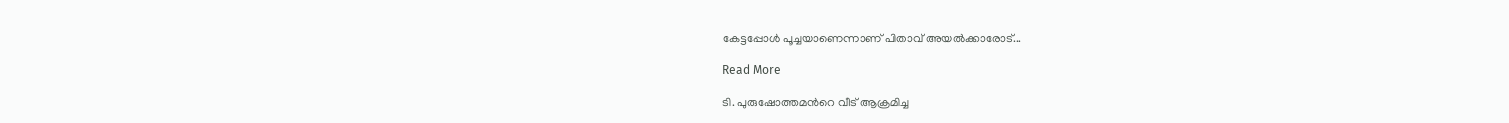കേട്ടപ്പോൾ പൂച്ചയാണെന്നാണ് പിതാവ് അയൽക്കാരോട്...

Read More

ടി. പുരുഷോത്തമന്‍റെ വീട് ആക്രമിച്ച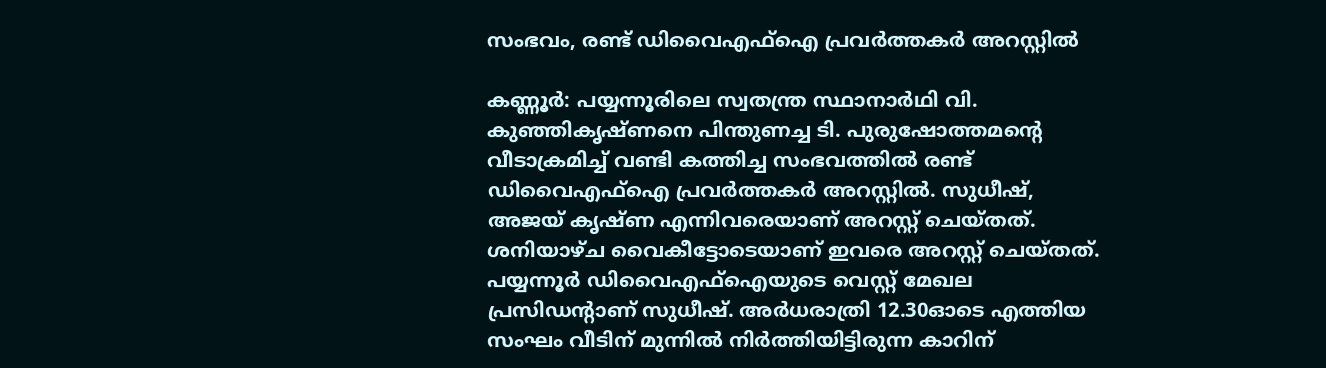സംഭവം, രണ്ട് ഡിവൈഎഫ്ഐ പ്രവർത്തകർ അറസ്റ്റിൽ

കണ്ണൂർ: പയ്യന്നൂരിലെ സ്വതന്ത്ര സ്ഥാനാർഥി വി. കുഞ്ഞികൃഷ്ണനെ പിന്തുണച്ച ടി. പുരുഷോത്തമന്‍റെ വീടാക്രമിച്ച് വണ്ടി കത്തിച്ച സംഭവത്തിൽ രണ്ട് ഡിവൈഎഫ്‌ഐ പ്രവർത്തകർ അറസ്റ്റിൽ. സുധീഷ്, അജയ് കൃഷ്ണ എന്നിവരെയാണ് അറസ്റ്റ് ചെയ്തത്. ശനിയാഴ്ച വൈകീട്ടോടെയാണ് ഇവരെ അറസ്റ്റ് ചെയ്തത്. പയ്യന്നൂർ ഡിവൈഎഫ്‌ഐയുടെ വെസ്റ്റ് മേഖല പ്രസിഡന്‍റാണ് സുധീഷ്. അർധരാത്രി 12.30ഓടെ എത്തിയ സംഘം വീടിന് മുന്നിൽ നിർത്തിയിട്ടിരുന്ന കാറിന്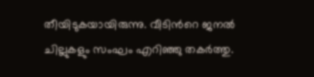തീയിടുകയായിരുന്നു. വീടിന്‍റെ ജനൽ ചില്ലുകളും സംഘം എറിഞ്ഞു തകർത്തു.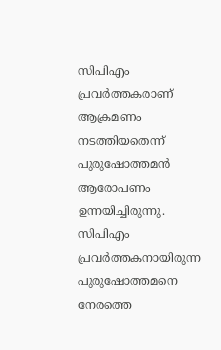സിപിഎം പ്രവർത്തകരാണ് ആക്രമണം നടത്തിയതെന്ന് പുരുഷോത്തമൻ ആരോപണം ഉന്നയിച്ചിരുന്നു. സിപിഎം പ്രവർത്തകനായിരുന്ന പുരുഷോത്തമനെ നേരത്തെ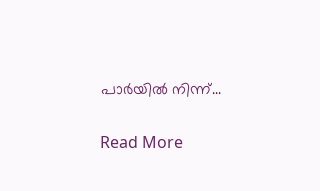പാർയിൽ നിന്ന്...

Read More